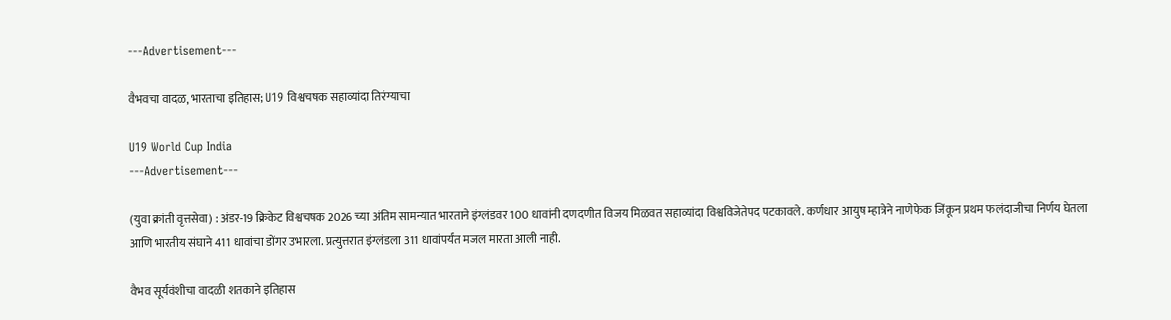---Advertisement---

वैभवचा वादळ, भारताचा इतिहास; U19 विश्वचषक सहाव्यांदा तिरंग्याचा

U19 World Cup India
---Advertisement---

(युवा क्रांती वृत्तसेवा) : अंडर-19 क्रिकेट विश्वचषक 2026 च्या अंतिम सामन्यात भारताने इंग्लंडवर 100 धावांनी दणदणीत विजय मिळवत सहाव्यांदा विश्वविजेतेपद पटकावले. कर्णधार आयुष म्हात्रेने नाणेफेक जिंकून प्रथम फलंदाजीचा निर्णय घेतला आणि भारतीय संघाने 411 धावांचा डोंगर उभारला. प्रत्युत्तरात इंग्लंडला 311 धावांपर्यंत मजल मारता आली नाही.

वैभव सूर्यवंशीचा वादळी शतकाने इतिहास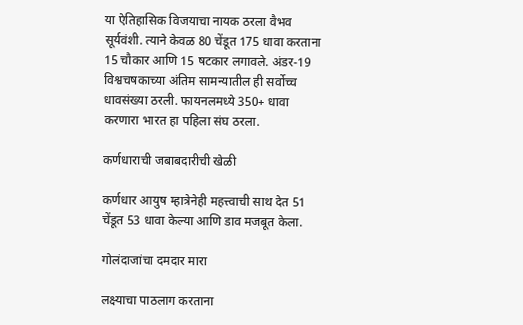या ऐतिहासिक विजयाचा नायक ठरला वैभव सूर्यवंशी. त्याने केवळ 80 चेंडूत 175 धावा करताना 15 चौकार आणि 15 षटकार लगावले. अंडर-19 विश्वचषकाच्या अंतिम सामन्यातील ही सर्वोच्च धावसंख्या ठरली. फायनलमध्ये 350+ धावा करणारा भारत हा पहिला संघ ठरला.

कर्णधाराची जबाबदारीची खेळी

कर्णधार आयुष म्हात्रेनेही महत्त्वाची साथ देत 51 चेंडूत 53 धावा केल्या आणि डाव मजबूत केला.

गोलंदाजांचा दमदार मारा

लक्ष्याचा पाठलाग करताना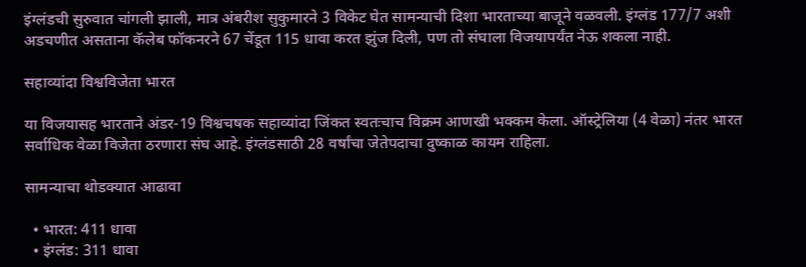इंग्लंडची सुरुवात चांगली झाली, मात्र अंबरीश सुकुमारने 3 विकेट घेत सामन्याची दिशा भारताच्या बाजूने वळवली. इंग्लंड 177/7 अशी अडचणीत असताना कॅलेब फॉकनरने 67 चेंडूत 115 धावा करत झुंज दिली, पण तो संघाला विजयापर्यंत नेऊ शकला नाही.

सहाव्यांदा विश्वविजेता भारत

या विजयासह भारताने अंडर-19 विश्वचषक सहाव्यांदा जिंकत स्वतःचाच विक्रम आणखी भक्कम केला. ऑस्ट्रेलिया (4 वेळा) नंतर भारत सर्वाधिक वेळा विजेता ठरणारा संघ आहे. इंग्लंडसाठी 28 वर्षांचा जेतेपदाचा दुष्काळ कायम राहिला.

सामन्याचा थोडक्यात आढावा

  • भारत: 411 धावा
  • इंग्लंड: 311 धावा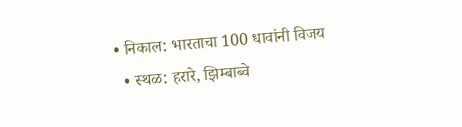• निकाल: भारताचा 100 धावांनी विजय
  • स्थळ: हरारे, झिम्बाब्वे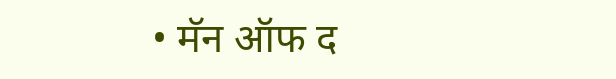• मॅन ऑफ द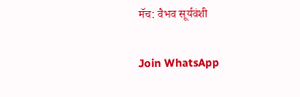मॅच: वैभव सूर्यवंशी

Join WhatsApp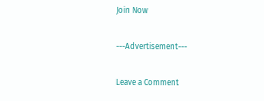Join Now

---Advertisement---

Leave a Comment